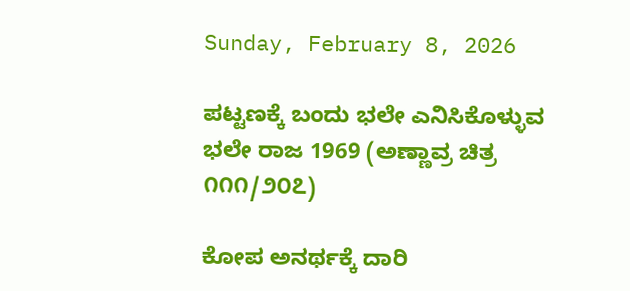Sunday, February 8, 2026

ಪಟ್ಟಣಕ್ಕೆ ಬಂದು ಭಲೇ ಎನಿಸಿಕೊಳ್ಳುವ ಭಲೇ ರಾಜ 1969 (ಅಣ್ಣಾವ್ರ ಚಿತ್ರ ೧೧೧/೨೦೭)

ಕೋಪ ಅನರ್ಥಕ್ಕೆ ದಾರಿ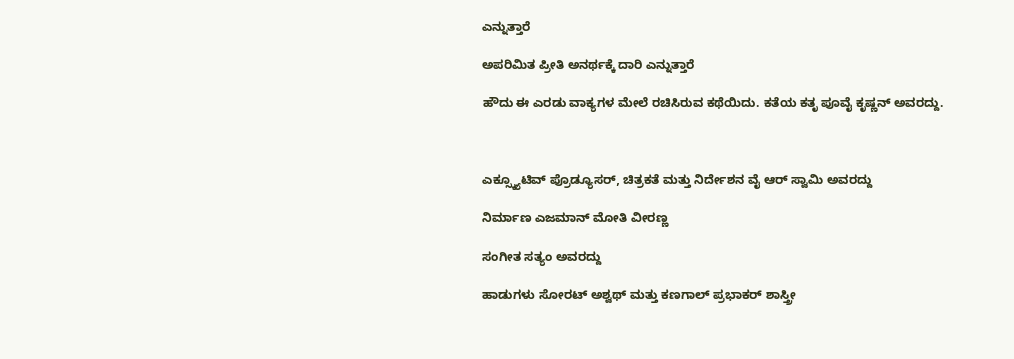ಎನ್ನುತ್ತಾರೆ

ಅಪರಿಮಿತ ಪ್ರೀತಿ ಅನರ್ಥಕ್ಕೆ ದಾರಿ ಎನ್ನುತ್ತಾರೆ

ಹೌದು ಈ ಎರಡು ವಾಕ್ಯಗಳ ಮೇಲೆ ರಚಿಸಿರುವ ಕಥೆಯಿದು. ಕತೆಯ ಕತೃ ಪೂವೈ ಕೃಷ್ಣನ್ ಅವರದ್ದು.



ಎಕ್ಸ್ಕ್ಯೂಟಿವ್ ಪ್ರೊಡ್ಯೂಸರ್, ಚಿತ್ರಕತೆ ಮತ್ತು ನಿರ್ದೇಶನ ವೈ ಆರ್ ಸ್ವಾಮಿ ಅವರದ್ದು

ನಿರ್ಮಾಣ ಎಜಮಾನ್ ಮೋತಿ ವೀರಣ್ಣ

ಸಂಗೀತ ಸತ್ಯಂ ಅವರದ್ದು

ಹಾಡುಗಳು ಸೋರಟ್ ಅಶ್ವಥ್ ಮತ್ತು ಕಣಗಾಲ್ ಪ್ರಭಾಕರ್ ಶಾಸ್ತ್ರೀ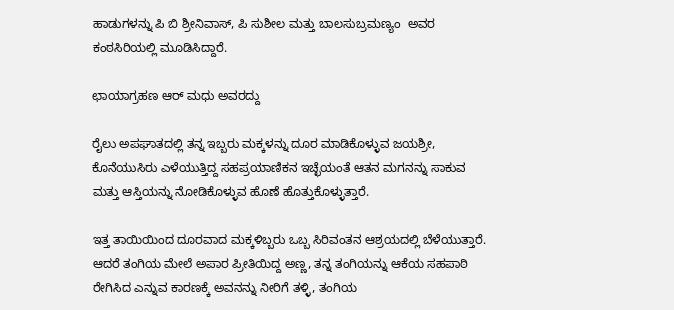ಹಾಡುಗಳನ್ನು ಪಿ ಬಿ ಶ್ರೀನಿವಾಸ್, ಪಿ ಸುಶೀಲ ಮತ್ತು ಬಾಲಸುಬ್ರಮಣ್ಯಂ  ಅವರ ಕಂಠಸಿರಿಯಲ್ಲಿ ಮೂಡಿಸಿದ್ದಾರೆ.

ಛಾಯಾಗ್ರಹಣ ಆರ್ ಮಧು ಅವರದ್ದು

ರೈಲು ಅಪಘಾತದಲ್ಲಿ ತನ್ನ ಇಬ್ಬರು ಮಕ್ಕಳನ್ನು ದೂರ ಮಾಡಿಕೊಳ್ಳುವ ಜಯಶ್ರೀ, ಕೊನೆಯುಸಿರು ಎಳೆಯುತ್ತಿದ್ದ ಸಹಪ್ರಯಾಣಿಕನ ಇಚ್ಛೆಯಂತೆ ಆತನ ಮಗನನ್ನು ಸಾಕುವ ಮತ್ತು ಆಸ್ತಿಯನ್ನು ನೋಡಿಕೊಳ್ಳುವ ಹೊಣೆ ಹೊತ್ತುಕೊಳ್ಳುತ್ತಾರೆ.

ಇತ್ತ ತಾಯಿಯಿಂದ ದೂರವಾದ ಮಕ್ಕಳಿಬ್ಬರು ಒಬ್ಬ ಸಿರಿವಂತನ ಆಶ್ರಯದಲ್ಲಿ ಬೆಳೆಯುತ್ತಾರೆ. ಆದರೆ ತಂಗಿಯ ಮೇಲೆ ಅಪಾರ ಪ್ರೀತಿಯಿದ್ದ ಅಣ್ಣ, ತನ್ನ ತಂಗಿಯನ್ನು ಆಕೆಯ ಸಹಪಾಠಿ ರೇಗಿಸಿದ ಎನ್ನುವ ಕಾರಣಕ್ಕೆ ಅವನನ್ನು ನೀರಿಗೆ ತಳ್ಳಿ, ತಂಗಿಯ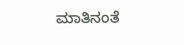ಮಾತಿನಂತೆ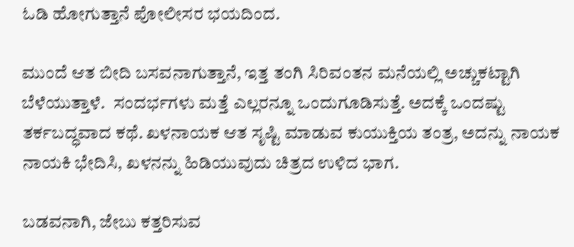ಓಡಿ ಹೋಗುತ್ತಾನೆ ಪೋಲೀಸರ ಭಯದಿಂದ.

ಮುಂದೆ ಆತ ಬೀದಿ ಬಸವನಾಗುತ್ತಾನೆ, ಇತ್ತ ತಂಗಿ ಸಿರಿವಂತನ ಮನೆಯಲ್ಲಿ ಅಚ್ಚುಕಟ್ಟಾಗಿ ಬೆಳೆಯುತ್ತಾಳೆ.  ಸಂದರ್ಭಗಳು ಮತ್ತೆ ಎಲ್ಲರನ್ನೂ ಒಂದುಗೂಡಿಸುತ್ತೆ. ಅದಕ್ಕೆ ಒಂದಷ್ಟು ತರ್ಕಬದ್ಧವಾದ ಕಥೆ. ಖಳನಾಯಕ ಆತ ಸೃಷ್ಟಿ ಮಾಡುವ ಕುಯುಕ್ತಿಯ ತಂತ್ರ, ಅದನ್ನು ನಾಯಕ ನಾಯಕಿ ಭೇದಿಸಿ, ಖಳನನ್ನು ಹಿಡಿಯುವುದು ಚಿತ್ರದ ಉಳಿದ ಭಾಗ.

ಬಡವನಾಗಿ, ಜೇಬು ಕತ್ತರಿಸುವ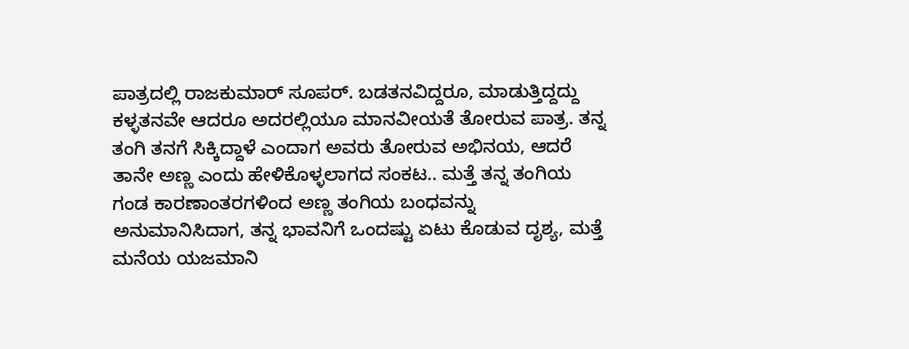ಪಾತ್ರದಲ್ಲಿ ರಾಜಕುಮಾರ್ ಸೂಪರ್. ಬಡತನವಿದ್ದರೂ, ಮಾಡುತ್ತಿದ್ದದ್ದು ಕಳ್ಳತನವೇ ಆದರೂ ಅದರಲ್ಲಿಯೂ ಮಾನವೀಯತೆ ತೋರುವ ಪಾತ್ರ. ತನ್ನ ತಂಗಿ ತನಗೆ ಸಿಕ್ಕಿದ್ದಾಳೆ ಎಂದಾಗ ಅವರು ತೋರುವ ಅಭಿನಯ, ಆದರೆ ತಾನೇ ಅಣ್ಣ ಎಂದು ಹೇಳಿಕೊಳ್ಳಲಾಗದ ಸಂಕಟ.. ಮತ್ತೆ ತನ್ನ ತಂಗಿಯ ಗಂಡ ಕಾರಣಾಂತರಗಳಿಂದ ಅಣ್ಣ ತಂಗಿಯ ಬಂಧವನ್ನು ಅನುಮಾನಿಸಿದಾಗ, ತನ್ನ ಭಾವನಿಗೆ ಒಂದಷ್ಟು ಏಟು ಕೊಡುವ ದೃಶ್ಯ, ಮತ್ತೆ ಮನೆಯ ಯಜಮಾನಿ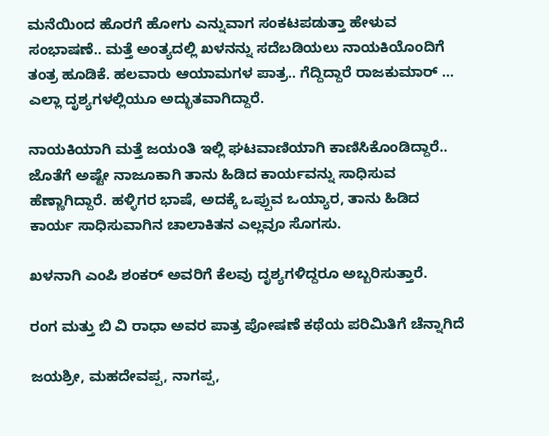ಮನೆಯಿಂದ ಹೊರಗೆ ಹೋಗು ಎನ್ನುವಾಗ ಸಂಕಟಪಡುತ್ತಾ ಹೇಳುವ ಸಂಭಾಷಣೆ.. ಮತ್ತೆ ಅಂತ್ಯದಲ್ಲಿ ಖಳನನ್ನು ಸದೆಬಡಿಯಲು ನಾಯಕಿಯೊಂದಿಗೆ ತಂತ್ರ ಹೂಡಿಕೆ. ಹಲವಾರು ಆಯಾಮಗಳ ಪಾತ್ರ.. ಗೆದ್ದಿದ್ದಾರೆ ರಾಜಕುಮಾರ್ ... ಎಲ್ಲಾ ದೃಶ್ಯಗಳಲ್ಲಿಯೂ ಅದ್ಭುತವಾಗಿದ್ದಾರೆ.

ನಾಯಕಿಯಾಗಿ ಮತ್ತೆ ಜಯಂತಿ ಇಲ್ಲಿ ಘಟವಾಣಿಯಾಗಿ ಕಾಣಿಸಿಕೊಂಡಿದ್ದಾರೆ.. ಜೊತೆಗೆ ಅಷ್ಟೇ ನಾಜೂಕಾಗಿ ತಾನು ಹಿಡಿದ ಕಾರ್ಯವನ್ನು ಸಾಧಿಸುವ ಹೆಣ್ಣಾಗಿದ್ದಾರೆ. ಹಳ್ಳಿಗರ ಭಾಷೆ, ಅದಕ್ಕೆ ಒಪ್ಪುವ ಒಯ್ಯಾರ, ತಾನು ಹಿಡಿದ ಕಾರ್ಯ ಸಾಧಿಸುವಾಗಿನ ಚಾಲಾಕಿತನ ಎಲ್ಲವೂ ಸೊಗಸು.

ಖಳನಾಗಿ ಎಂಪಿ ಶಂಕರ್ ಅವರಿಗೆ ಕೆಲವು ದೃಶ್ಯಗಳಿದ್ದರೂ ಅಬ್ಬರಿಸುತ್ತಾರೆ.

ರಂಗ ಮತ್ತು ಬಿ ವಿ ರಾಧಾ ಅವರ ಪಾತ್ರ ಪೋಷಣೆ ಕಥೆಯ ಪರಿಮಿತಿಗೆ ಚೆನ್ನಾಗಿದೆ

ಜಯಶ್ರೀ, ಮಹದೇವಪ್ಪ, ನಾಗಪ್ಪ,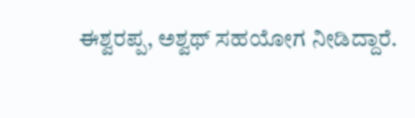ಈಶ್ವರಪ್ಪ, ಅಶ್ವಥ್ ಸಹಯೋಗ ನೀಡಿದ್ದಾರೆ.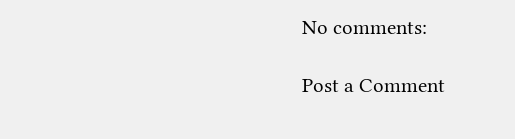No comments:

Post a Comment